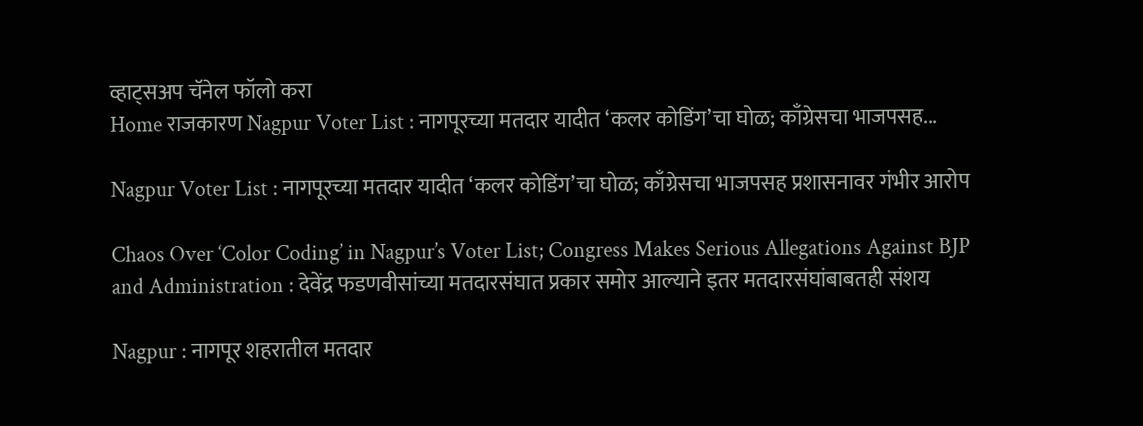व्हाट्सअप चॅनेल फॉलो करा
Home राजकारण Nagpur Voter List : नागपूरच्या मतदार यादीत ‘कलर कोडिंग’चा घोळ; काँग्रेसचा भाजपसह...

Nagpur Voter List : नागपूरच्या मतदार यादीत ‘कलर कोडिंग’चा घोळ; काँग्रेसचा भाजपसह प्रशासनावर गंभीर आरोप

Chaos Over ‘Color Coding’ in Nagpur’s Voter List; Congress Makes Serious Allegations Against BJP and Administration : देवेंद्र फडणवीसांच्या मतदारसंघात प्रकार समोर आल्याने इतर मतदारसंघांबाबतही संशय

Nagpur : नागपूर शहरातील मतदार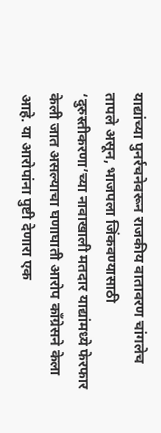याद्यांच्या पुनर्रचनेवरून राजकीय वातावरण चांगलेच तापले असून, भाजपला जिंकवण्यासाठी ‘दुरुस्तीकरणा’च्या नावाखाली मतदार याद्यांमध्ये फेरफार केली जात असल्याचा घणाघाती आरोप काँग्रेसने केला आहे. या आरोपांना पुष्टी देणारा एक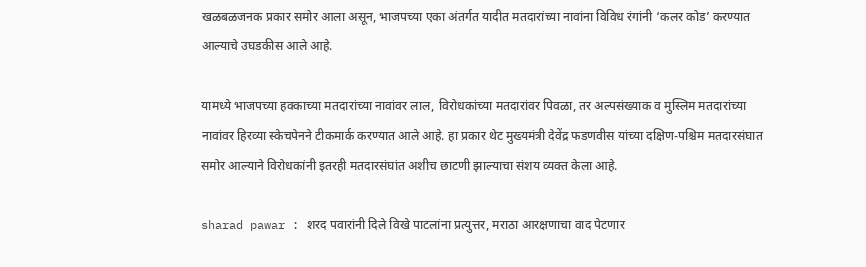खळबळजनक प्रकार समोर आला असून, भाजपच्या एका अंतर्गत यादीत मतदारांच्या नावांना विविध रंगांनी ‘कलर कोड’ करण्यात आल्याचे उघडकीस आले आहे.

यामध्ये भाजपच्या हक्काच्या मतदारांच्या नावांवर लाल, विरोधकांच्या मतदारांवर पिवळा, तर अल्पसंख्याक व मुस्लिम मतदारांच्या नावांवर हिरव्या स्केचपेनने टीकमार्क करण्यात आले आहे. हा प्रकार थेट मुख्यमंत्री देवेंद्र फडणवीस यांच्या दक्षिण-पश्चिम मतदारसंघात समोर आल्याने विरोधकांनी इतरही मतदारसंघांत अशीच छाटणी झाल्याचा संशय व्यक्त केला आहे.

sharad pawar : शरद पवारांनी दिले विखे पाटलांना प्रत्युत्तर, मराठा आरक्षणाचा वाद पेटणार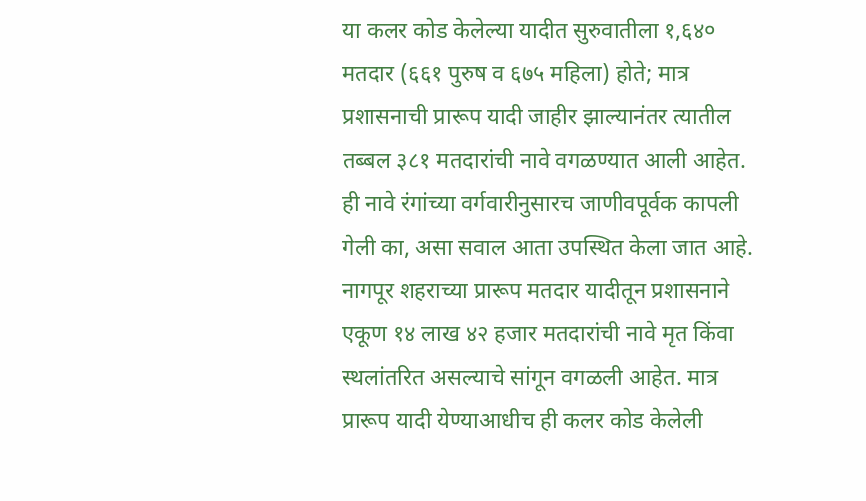या कलर कोड केलेल्या यादीत सुरुवातीला १,६४० मतदार (६६१ पुरुष व ६७५ महिला) होते; मात्र प्रशासनाची प्रारूप यादी जाहीर झाल्यानंतर त्यातील तब्बल ३८१ मतदारांची नावे वगळण्यात आली आहेत. ही नावे रंगांच्या वर्गवारीनुसारच जाणीवपूर्वक कापली गेली का, असा सवाल आता उपस्थित केला जात आहे. नागपूर शहराच्या प्रारूप मतदार यादीतून प्रशासनाने एकूण १४ लाख ४२ हजार मतदारांची नावे मृत किंवा स्थलांतरित असल्याचे सांगून वगळली आहेत. मात्र प्रारूप यादी येण्याआधीच ही कलर कोड केलेली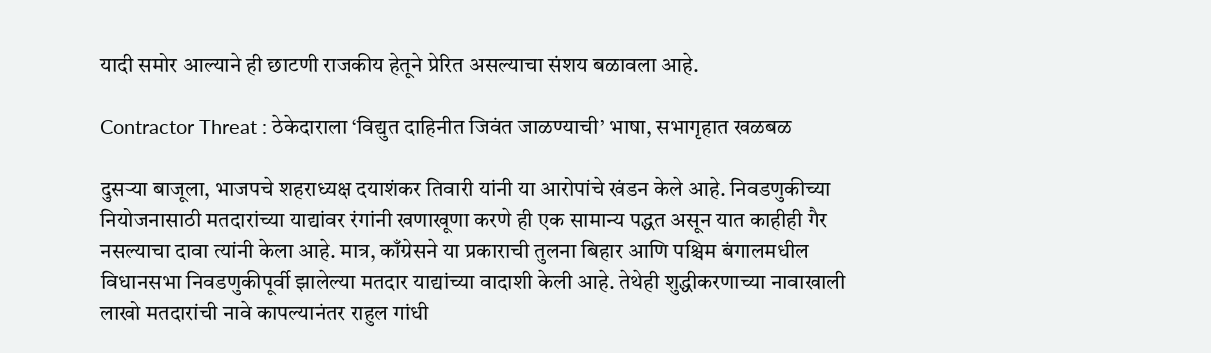यादी समोर आल्याने ही छाटणी राजकीय हेतूने प्रेरित असल्याचा संशय बळावला आहे.

Contractor Threat : ठेकेदाराला ‘विद्युत दाहिनीत जिवंत जाळण्याची’ भाषा, सभागृहात खळबळ

दुसऱ्या बाजूला, भाजपचे शहराध्यक्ष दयाशंकर तिवारी यांनी या आरोपांचे खंडन केले आहे. निवडणुकीच्या नियोजनासाठी मतदारांच्या याद्यांवर रंगांनी खणाखूणा करणे ही एक सामान्य पद्धत असून यात काहीही गैर नसल्याचा दावा त्यांनी केला आहे. मात्र, काँग्रेसने या प्रकाराची तुलना बिहार आणि पश्चिम बंगालमधील विधानसभा निवडणुकीपूर्वी झालेल्या मतदार याद्यांच्या वादाशी केली आहे. तेथेही शुद्धीकरणाच्या नावाखाली लाखो मतदारांची नावे कापल्यानंतर राहुल गांधी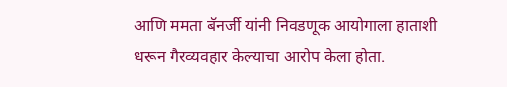आणि ममता बॅनर्जी यांनी निवडणूक आयोगाला हाताशी धरून गैरव्यवहार केल्याचा आरोप केला होता.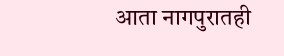आता नागपुरातही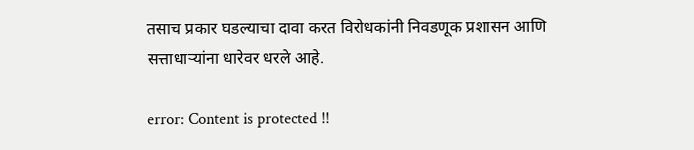तसाच प्रकार घडल्याचा दावा करत विरोधकांनी निवडणूक प्रशासन आणि सत्ताधाऱ्यांना धारेवर धरले आहे.

error: Content is protected !!